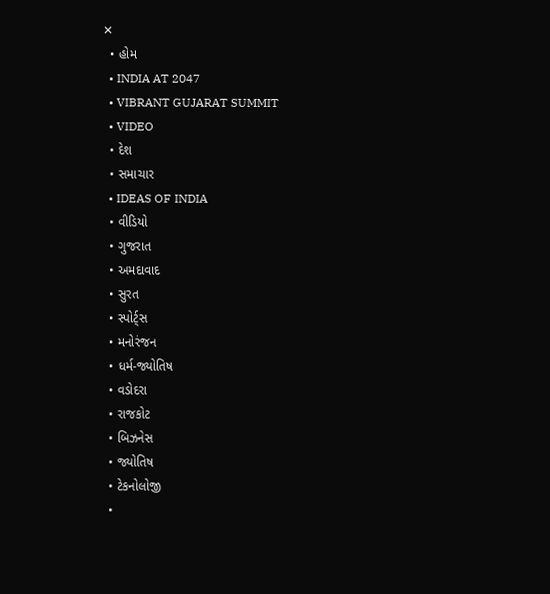✕
  • હોમ
  • INDIA AT 2047
  • VIBRANT GUJARAT SUMMIT
  • VIDEO
  • દેશ
  • સમાચાર
  • IDEAS OF INDIA
  • વીડિયો
  • ગુજરાત
  • અમદાવાદ
  • સુરત
  • સ્પોર્ટ્સ
  • મનોરંજન
  • ધર્મ-જ્યોતિષ
  • વડોદરા
  • રાજકોટ
  • બિઝનેસ
  • જ્યોતિષ
  • ટેકનોલોજી
  •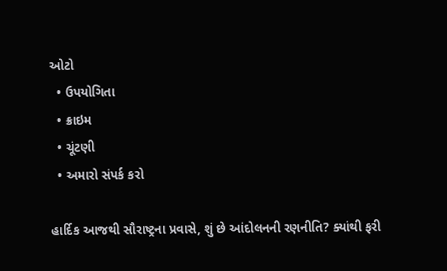ઓટો
  • ઉપયોગિતા
  • ક્રાઇમ
  • ચૂંટણી
  • અમારો સંપર્ક કરો

હાર્દિક આજથી સૌરાષ્ટ્રના પ્રવાસે, શું છે આંદોલનની રણનીતિ? ક્યાંથી ફરી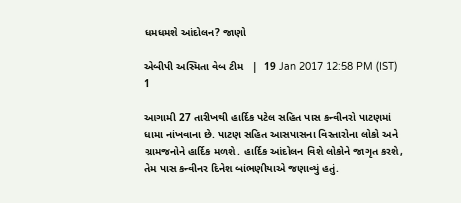ધમધમશે આંદોલન? જાણો

એબીપી અસ્મિતા વેબ ટીમ   |  19 Jan 2017 12:58 PM (IST)
1

આગામી 27 તારીખથી હાર્દિક પટેલ સહિત પાસ કન્વીનરો પાટણમાં ધામા નાંખવાના છે. પાટણ સહિત આસપાસના વિસ્તારોના લોકો અને ગ્રામજનોને હાર્દિક મળશે. હાર્દિક આંદોલન વિશે લોકોને જાગૃત કરશે, તેમ પાસ કન્વીનર દિનેશ બાંભણીયાએ જણાવ્યું હતું.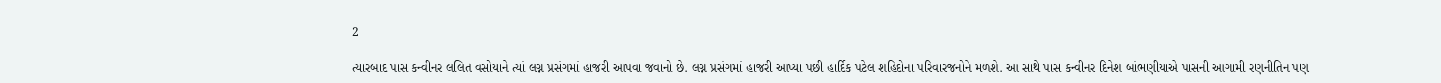2

ત્યારબાદ પાસ કન્વીનર લલિત વસોયાને ત્યાં લગ્ન પ્રસંગમાં હાજરી આપવા જવાનો છે. લગ્ન પ્રસંગમાં હાજરી આપ્યા પછી હાર્દિક પટેલ શહિદોના પરિવારજનોને મળશે. આ સાથે પાસ કન્વીનર દિનેશ બાંભણીયાએ પાસની આગામી રણનીતિન પણ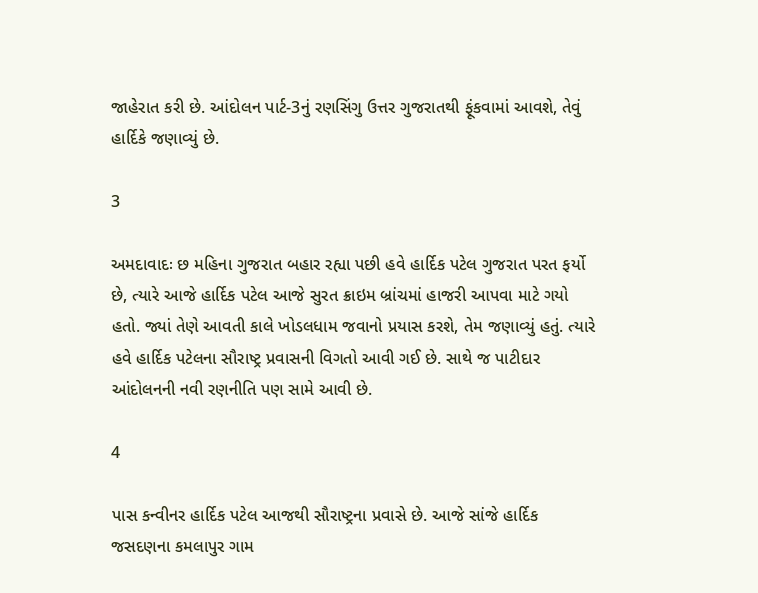જાહેરાત કરી છે. આંદોલન પાર્ટ-3નું રણસિંગુ ઉત્તર ગુજરાતથી ફૂંકવામાં આવશે, તેવું હાર્દિકે જણાવ્યું છે.

3

અમદાવાદઃ છ મહિના ગુજરાત બહાર રહ્યા પછી હવે હાર્દિક પટેલ ગુજરાત પરત ફર્યો છે, ત્યારે આજે હાર્દિક પટેલ આજે સુરત ક્રાઇમ બ્રાંચમાં હાજરી આપવા માટે ગયો હતો. જ્યાં તેણે આવતી કાલે ખોડલધામ જવાનો પ્રયાસ કરશે, તેમ જણાવ્યું હતું. ત્યારે હવે હાર્દિક પટેલના સૌરાષ્ટ્ર પ્રવાસની વિગતો આવી ગઈ છે. સાથે જ પાટીદાર આંદોલનની નવી રણનીતિ પણ સામે આવી છે.

4

પાસ કન્વીનર હાર્દિક પટેલ આજથી સૌરાષ્ટ્રના પ્રવાસે છે. આજે સાંજે હાર્દિક જસદણના કમલાપુર ગામ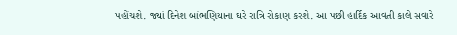પહોંચશે. જ્યાં દિનેશ બાંભણિયાના ઘરે રાત્રિ રોકાણ કરશે. આ પછી હાર્દિક આવતી કાલે સવારે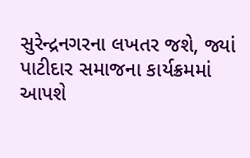સુરેન્દ્રનગરના લખતર જશે, જ્યાં પાટીદાર સમાજના કાર્યક્રમમાં આપશે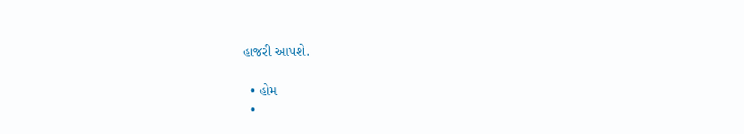હાજરી આપશે.

  • હોમ
  •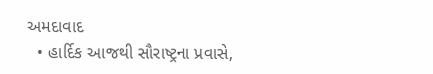અમદાવાદ
  • હાર્દિક આજથી સૌરાષ્ટ્રના પ્રવાસે,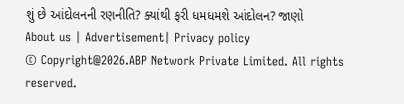શું છે આંદોલનની રણનીતિ? ક્યાંથી ફરી ધમધમશે આંદોલન? જાણો
About us | Advertisement| Privacy policy
© Copyright@2026.ABP Network Private Limited. All rights reserved.